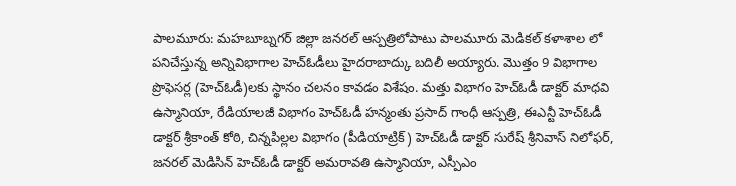పాలమూరు: మహబూబ్నగర్ జిల్లా జనరల్ ఆస్పత్రిలోపాటు పాలమూరు మెడికల్ కళాశాల లో పనిచేస్తున్న అన్నివిభాగాల హెచ్ఓడీలు హైదరాబాద్కు బదిలీ అయ్యారు. మొత్తం 9 విభాగాల ప్రొఫెసర్ల (హెచ్ఓడీ)లకు స్థానం చలనం కావడం విశేషం. మత్తు విభాగం హెచ్ఓడీ డాక్టర్ మాధవి ఉస్మానియా, రేడియాలజీ విభాగం హెచ్ఓడీ హన్మంతు ప్రసాద్ గాంధీ ఆస్పత్రి, ఈఎన్టీ హెచ్ఓడీ డాక్టర్ శ్రీకాంత్ కోఠి, చిన్నపిల్లల విభాగం (పీడియాట్రిక్) హెచ్ఓడీ డాక్టర్ సురేష్ శ్రీనివాస్ నిలోఫర్, జనరల్ మెడిసిన్ హెచ్ఓడీ డాక్టర్ అమరావతి ఉస్మానియా, ఎస్పీఎం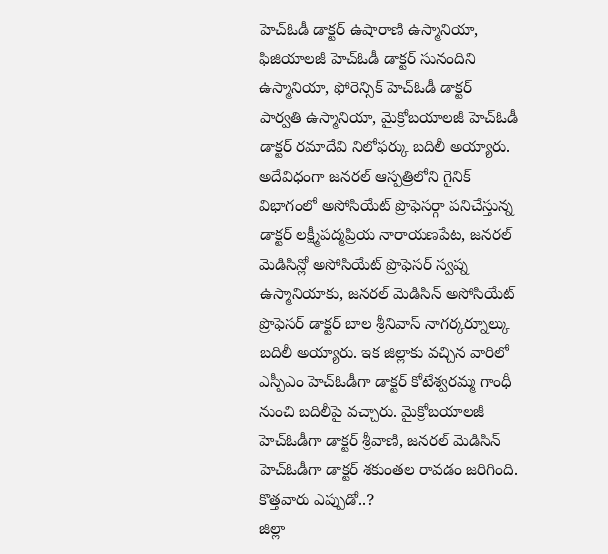హెచ్ఓడీ డాక్టర్ ఉషారాణి ఉస్మానియా, ఫిజియాలజీ హెచ్ఓడీ డాక్టర్ సునందిని ఉస్మానియా, ఫోరెన్సిక్ హెచ్ఓడీ డాక్టర్ పార్వతి ఉస్మానియా, మైక్రోబయాలజీ హెచ్ఓడీ డాక్టర్ రమాదేవి నిలోఫర్కు బదిలీ అయ్యారు. అదేవిధంగా జనరల్ ఆస్పత్రిలోని గైనిక్ విభాగంలో అసోసియేట్ ప్రొఫెసర్గా పనిచేస్తున్న డాక్టర్ లక్ష్మీపద్మప్రియ నారాయణపేట, జనరల్ మెడిసిన్లో అసోసియేట్ ప్రొఫెసర్ స్వప్న ఉస్మానియాకు, జనరల్ మెడిసిన్ అసోసియేట్ ప్రొఫెసర్ డాక్టర్ బాల శ్రీనివాస్ నాగర్కర్నూల్కు బదిలీ అయ్యారు. ఇక జిల్లాకు వచ్చిన వారిలో ఎస్పీఎం హెచ్ఓడీగా డాక్టర్ కోటేశ్వరమ్మ గాంధీ నుంచి బదిలీపై వచ్చారు. మైక్రోబయాలజీ హెచ్ఓడీగా డాక్టర్ శ్రీవాణి, జనరల్ మెడిసిన్ హెచ్ఓడీగా డాక్టర్ శకుంతల రావడం జరిగింది.
కొత్తవారు ఎప్పుడో..?
జిల్లా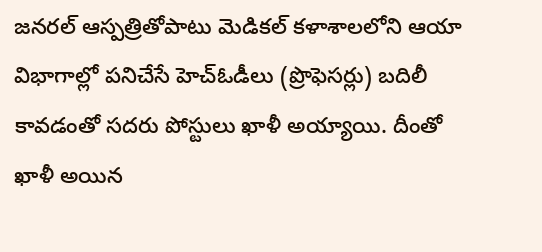జనరల్ ఆస్పత్రితోపాటు మెడికల్ కళాశాలలోని ఆయా విభాగాల్లో పనిచేసే హెచ్ఓడీలు (ప్రొఫెసర్లు) బదిలీ కావడంతో సదరు పోస్టులు ఖాళీ అయ్యాయి. దీంతో ఖాళీ అయిన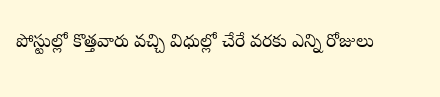పోస్టుల్లో కొత్తవారు వచ్చి విధుల్లో చేరే వరకు ఎన్ని రోజులు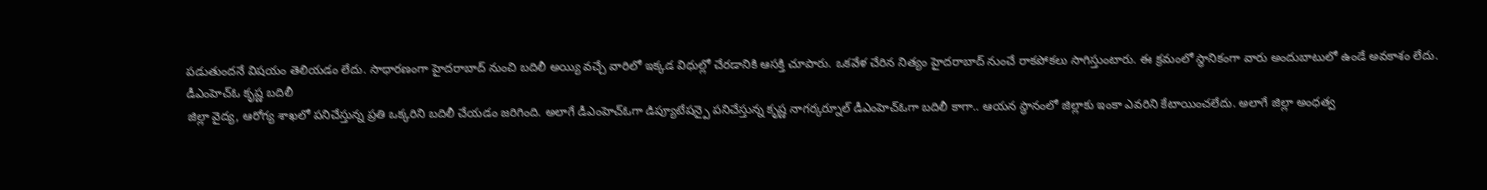పడుతుందనే విషయం తెలియడం లేదు. సాధారణంగా హైదరాబాద్ నుంచి బదిలీ అయ్యి వచ్చే వారిలో ఇక్కడ విధుల్లో చేరడానికి ఆసక్తి చూపారు. ఒకవేళ చేరిన నిత్యం హైదరాబాద్ నుంచే రాకపోకలు సాగిస్తుంటారు. ఈ క్రమంలో స్థానికంగా వారు అందుబాటులో ఉండే అవకాశం లేదు.
డీఎంహెచ్ఓ కృష్ణ బదిలీ
జిల్లా వైద్య, ఆరోగ్య శాఖలో పనిచేస్తున్న ప్రతి ఒక్కరిని బదిలీ చేయడం జరిగింది. అలాగే డీఎంహెచ్ఓగా డిప్యూటేషన్పై పనిచేస్తున్న కృష్ణ నాగర్కర్నూల్ డీఎంహెచ్ఓగా బదిలీ కాగా.. ఆయన స్థానంలో జిల్లాకు ఇంకా ఎవరిని కేటాయించలేదు. అలాగే జిల్లా అంధత్వ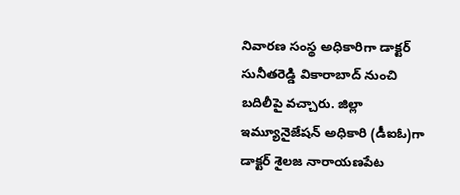నివారణ సంస్థ అధికారిగా డాక్టర్ సునీతరెడ్డి వికారాబాద్ నుంచి బదిలీపై వచ్చారు. జిల్లా ఇమ్యూనైజేషన్ అధికారి (డీఐఓ)గా డాక్టర్ శైలజ నారాయణపేట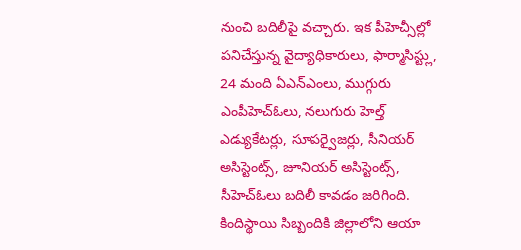నుంచి బదిలీపై వచ్చారు. ఇక పీహెచ్సీల్లో పనిచేస్తున్న వైద్యాధికారులు, ఫార్మాసిస్ట్లు, 24 మంది ఏఎన్ఎంలు, ముగ్గురు ఎంపీహెచ్ఓలు, నలుగురు హెల్త్ ఎడ్యుకేటర్లు, సూపర్వైజర్లు, సీనియర్ అసిస్టెంట్స్, జూనియర్ అసిస్టెంట్స్, సీహెచ్ఓలు బదిలీ కావడం జరిగింది. కిందిస్థాయి సిబ్బందికి జిల్లాలోని ఆయా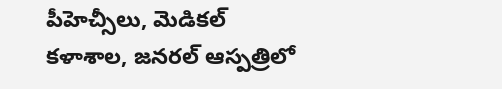పీహెచ్సీలు, మెడికల్ కళాశాల, జనరల్ ఆస్పత్రిలో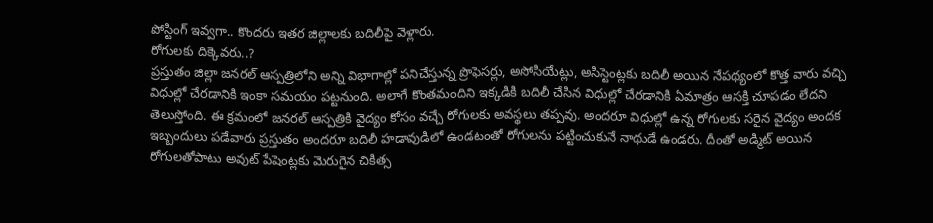పోస్టింగ్ ఇవ్వగా.. కొందరు ఇతర జిల్లాలకు బదిలీపై వెళ్లారు.
రోగులకు దిక్కెవరు..?
ప్రస్తుతం జిల్లా జనరల్ ఆస్పత్రిలోని అన్ని విభాగాల్లో పనిచేస్తున్న ప్రొఫెసర్లు, అసోసియేట్లు, అసిస్టెంట్లకు బదిలీ అయిన నేపథ్యంలో కొత్త వారు వచ్చి విధుల్లో చేరడానికి ఇంకా సమయం పట్టనుంది. అలాగే కొంతమందిని ఇక్కడికి బదిలీ చేసిన విధుల్లో చేరడానికి ఏమాత్రం ఆసక్తి చూపడం లేదని తెలుస్తోంది. ఈ క్రమంలో జనరల్ ఆస్పత్రికి వైద్యం కోసం వచ్చే రోగులకు అవస్థలు తప్పవు. అందరూ విధుల్లో ఉన్న రోగులకు సరైన వైద్యం అందక ఇబ్బందులు పడేవారు ప్రస్తుతం అందరూ బదిలీ హడావుడిలో ఉండటంతో రోగులను పట్టించుకునే నాథుడే ఉండరు. దీంతో అడ్మిట్ అయిన రోగులతోపాటు అవుట్ పేషెంట్లకు మెరుగైన చికిత్స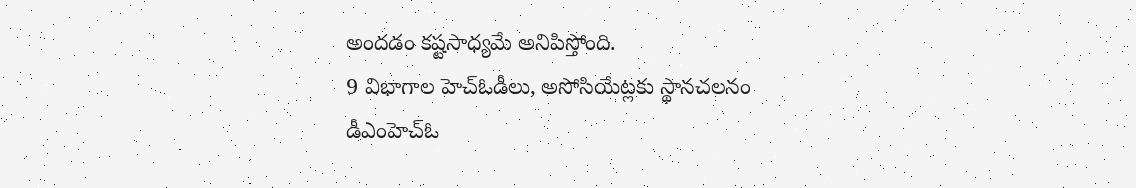అందడం కష్టసాధ్యమే అనిపిస్తోంది.
9 విభాగాల హెచ్ఓడీలు, అసోసియేట్లకు స్థానచలనం
డీఎంహెచ్ఓ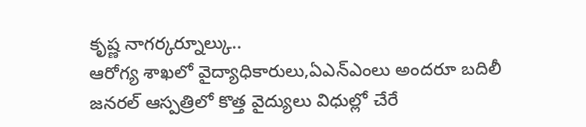కృష్ణ నాగర్కర్నూల్కు..
ఆరోగ్య శాఖలో వైద్యాధికారులు,ఏఎన్ఎంలు అందరూ బదిలీ
జనరల్ ఆస్పత్రిలో కొత్త వైద్యులు విధుల్లో చేరే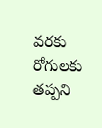వరకు రోగులకు తప్పని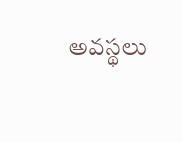అవస్థలు